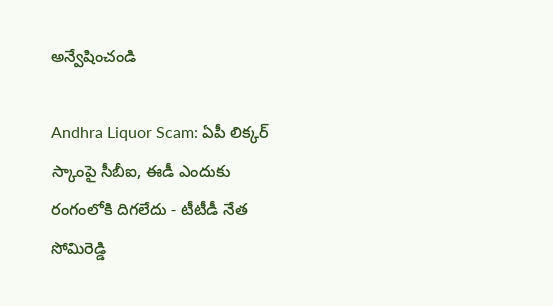అన్వేషించండి

Andhra Liquor Scam: ఏపీ లిక్కర్ స్కాంపై సీబీఐ, ఈడీ ఎందుకు రంగంలోకి దిగలేదు - టీటీడీ నేత సోమిరెడ్డి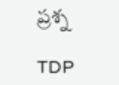ప్రశ్న

TDP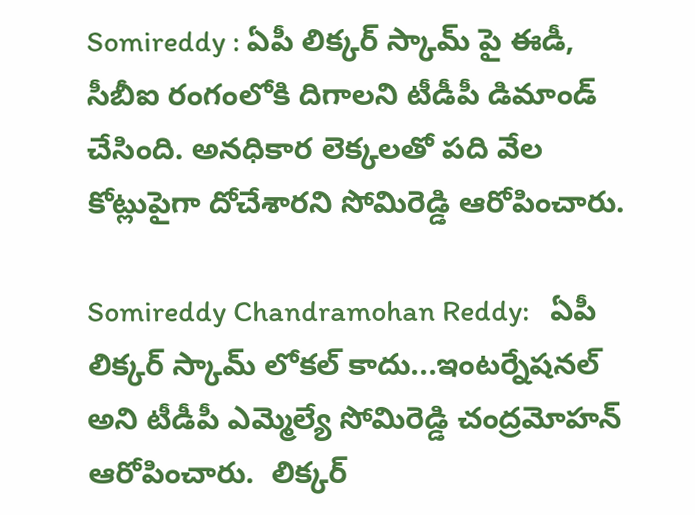Somireddy : ఏపీ లిక్కర్ స్కామ్ పై ఈడీ, సీబీఐ రంగంలోకి దిగాలని టీడీపీ డిమాండ్ చేసింది. అనధికార లెక్కలతో పది వేల కోట్లుపైగా దోచేశారని సోమిరెడ్డి ఆరోపించారు.

Somireddy Chandramohan Reddy:   ఏపీ లిక్కర్ స్కామ్ లోకల్ కాదు...ఇంటర్నేషనల్  అని టీడీపీ ఎమ్మెల్యే సోమిరెడ్డి చంద్రమోహన్ ఆరోపించారు.  లిక్కర్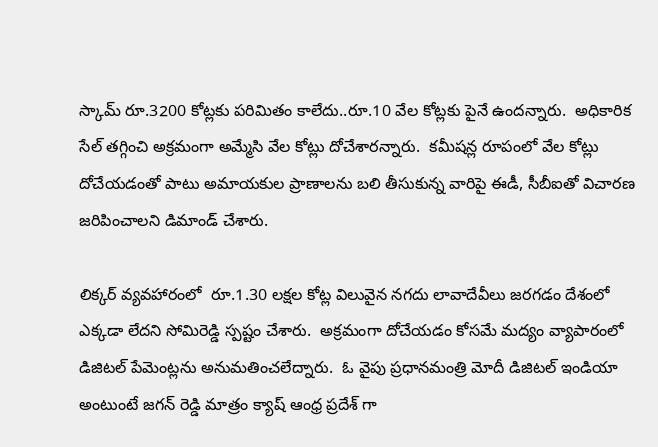స్కామ్ రూ.3200 కోట్లకు పరిమితం కాలేదు..రూ.10 వేల కోట్లకు పైనే ఉందన్నారు.  అధికారిక సేల్ తగ్గించి అక్రమంగా అమ్మేసి వేల కోట్లు దోచేశారన్నారు.  కమీషన్ల రూపంలో వేల కోట్లు దోచేయడంతో పాటు అమాయకుల ప్రాణాలను బలి తీసుకున్న వారిపై ఈడీ, సీబీఐతో విచారణ జరిపించాలని డిమాండ్ చేశారు.

లిక్కర్ వ్యవహారంలో  రూ.1.30 లక్షల కోట్ల విలువైన నగదు లావాదేవీలు జరగడం దేశంలో ఎక్కడా లేదని సోమిరెడ్డి స్పష్టం చేశారు.  అక్రమంగా దోచేయడం కోసమే మద్యం వ్యాపారంలో డిజిటల్ పేమెంట్లను అనుమతించలేద్నారు.  ఓ వైపు ప్రధానమంత్రి మోదీ డిజిటల్ ఇండియా అంటుంటే జగన్ రెడ్డి మాత్రం క్యాష్ ఆంధ్ర ప్రదేశ్ గా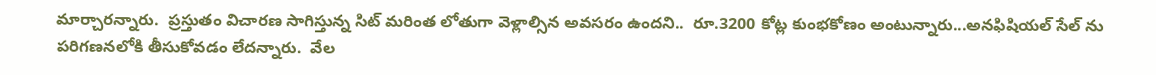మార్చారన్నారు.  ప్రస్తుతం విచారణ సాగిస్తున్న సిట్ మరింత లోతుగా వెళ్లాల్సిన అవసరం ఉందని..  రూ.3200 కోట్ల కుంభకోణం అంటున్నారు...అనఫిషియల్ సేల్ ను పరిగణనలోకి తీసుకోవడం లేదన్నారు.  వేల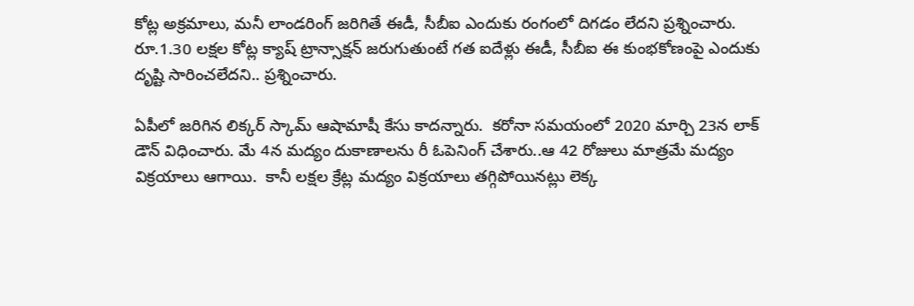కోట్ల అక్రమాలు, మనీ లాండరింగ్ జరిగితే ఈడీ, సీబీఐ ఎందుకు రంగంలో దిగడం లేదని ప్రశ్నించారు.  రూ.1.30 లక్షల కోట్ల క్యాష్ ట్రాన్సాక్షన్ జరుగుతుంటే గత ఐదేళ్లు ఈడీ, సీబీఐ ఈ కుంభకోణంపై ఎందుకు దృష్టి సారించలేదని.. ప్రశ్నించారు.

ఏపీలో జరిగిన లిక్కర్ స్కామ్ ఆషామాషీ కేసు కాదన్నారు.  కరోనా సమయంలో 2020 మార్చి 23న లాక్ డౌన్ విధించారు. మే 4న మద్యం దుకాణాలను రీ ఓపెనింగ్ చేశారు..ఆ 42 రోజులు మాత్రమే మద్యం విక్రయాలు ఆగాయి.  కానీ లక్షల క్రేట్ల మద్యం విక్రయాలు తగ్గిపోయినట్లు లెక్క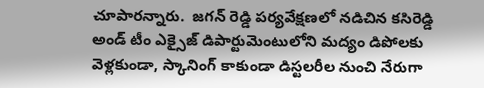చూపారన్నారు.  జగన్ రెడ్డి పర్యవేక్షణలో నడిచిన కసిరెడ్డి అండ్ టీం ఎక్సైజ్ డిపార్టుమెంటులోని మద్యం డిపోలకు వెళ్లకుండా, స్కానింగ్ కాకుండా డిస్టలరీల నుంచి నేరుగా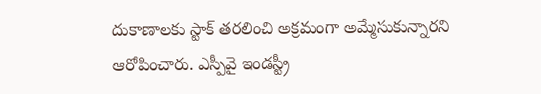దుకాణాలకు స్టాక్ తరలించి అక్రమంగా అమ్మేసుకున్నారని ఆరోపించారు. ఎస్పీవై ఇండస్ట్రీ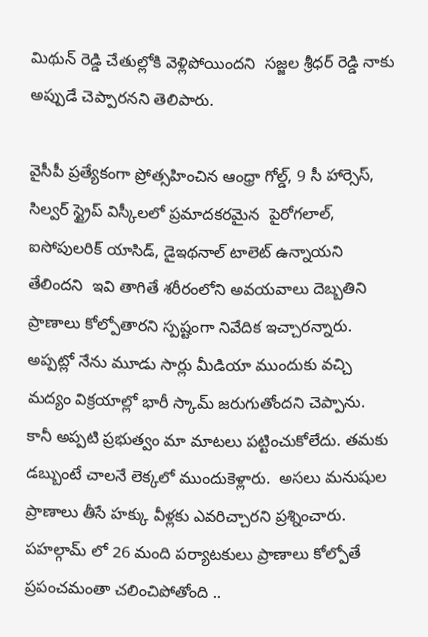మిథున్ రెడ్డి చేతుల్లోకి వెళ్లిపోయిందని  సజ్జల శ్రీధర్ రెడ్డి నాకు అప్పుడే చెప్పారనని తెలిపారు.

వైసీపీ ప్రత్యేకంగా ప్రోత్సహించిన ఆంధ్రా గోల్డ్, 9 సీ హార్సెస్, సిల్వర్ స్ట్రైప్ విస్కీలలో ప్రమాదకరమైన  పైరోగలాల్,  ఐసోపులరిక్ యాసిడ్, డైఇథనాల్ టాలెట్ ఉన్నాయని  తేలిందని  ఇవి తాగితే శరీరంలోని అవయవాలు దెబ్బతిని ప్రాణాలు కోల్పోతారని స్పష్టంగా నివేదిక ఇచ్చారన్నారు.  అప్పట్లో నేను మూడు సార్లు మీడియా ముందుకు వచ్చి మద్యం విక్రయాల్లో భారీ స్కామ్ జరుగుతోందని చెప్పాను.  కానీ అప్పటి ప్రభుత్వం మా మాటలు పట్టించుకోలేదు. తమకు డబ్బుంటే చాలనే లెక్కలో ముందుకెళ్లారు.  అసలు మనుషుల ప్రాణాలు తీసే హక్కు వీళ్లకు ఎవరిచ్చారని ప్రశ్నించారు.  పహల్గామ్ లో 26 మంది పర్యాటకులు ప్రాణాలు కోల్పోతే ప్రపంచమంతా చలించిపోతోంది ..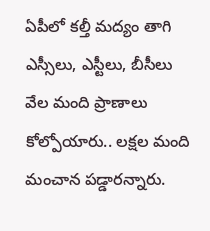ఏపీలో కల్తీ మద్యం తాగి ఎస్సీలు, ఎస్టీలు, బీసీలు వేల మంది ప్రాణాలు కోల్పోయారు.. లక్షల మంది మంచాన పడ్డారన్నారు.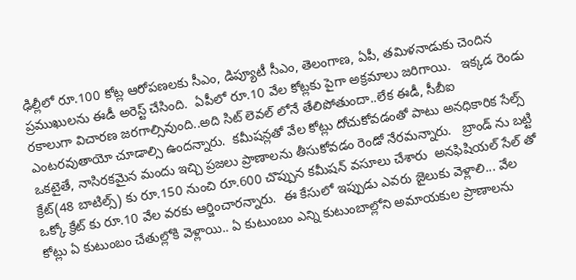ఢిల్లీలో రూ.100 కోట్ల ఆరోపణలకు సీఎం, డిప్యూటీ సీఎం, తెలంగాణ, ఏపీ, తమిళనాడుకు చెందిన ప్రముఖులను ఈడీ అరెస్ట్ చేసింది.  ఏపీలో రూ.10 వేల కోట్లకు పైగా అక్రమాలు జరిగాయి.   ఇక్కడ రెండు రకాలుగా విచారణ జరగాల్సివుంది..అది సిట్ లెవల్ లోనే తేలిపోతుందా..లేక ఈడీ, సీబీఐ ఎంటరవుతాయో చూడాల్సి ఉందన్నారు.  కమీషన్లతో వేల కోట్లు దోచుకోవడంతో పాటు అనధికారిక సేల్స్ ఒకటైతే, నాసిరకమైన మందు ఇచ్చి ప్రజలు ప్రాణాలను తీసుకోవడం రెండో నేరమన్నారు.   బ్రాండ్ ను బట్టి క్రేట్(48 బాటిల్స్) కు రూ.150 నుంచి రూ.600 చొప్పున కమీషన్ వసూలు చేశారు  అనఫిషియల్ సేల్ తో ఒక్కో క్రేట్ కు రూ.10 వేల వరకు ఆర్జించారన్నారు.  ఈ కేసులో ఇప్పుడు ఎవరు జైలుకు వెళ్లాలి... వేల కోట్లు ఏ కుటుంబం చేతుల్లోకి వెళ్లాయి.. ఏ కుటుంబం ఎన్ని కుటుంబాల్లోని అమాయకుల ప్రాణాలను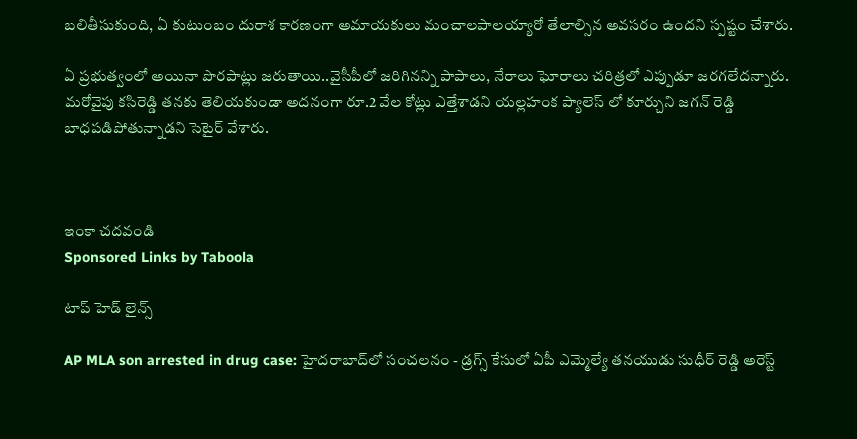బలితీసుకుంది, ఏ కుటుంబం దురాశ కారణంగా అమాయకులు మంచాలపాలయ్యారో తేలాల్సిన అవసరం ఉందని స్పష్టం చేశారు.

ఏ ప్రభుత్వంలో అయినా పొరపాట్లు జరుతాయి..వైసీపీలో జరిగినన్ని పాపాలు, నేరాలు ఘోరాలు చరిత్రలో ఎప్పుడూ జరగలేదన్నారు.  మరోవైపు కసిరెడ్డి తనకు తెలియకుండా అదనంగా రూ.2 వేల కోట్లు ఎత్తేశాడని యల్లహంక ప్యాలెస్ లో కూర్చుని జగన్ రెడ్డి బాధపడిపోతున్నాడని సెటైర్ వేశారు.



ఇంకా చదవండి
Sponsored Links by Taboola

టాప్ హెడ్ లైన్స్

AP MLA son arrested in drug case: హైదరాబాద్‌లో సంచలనం - డ్రగ్స్ కేసులో ఏపీ ఎమ్మెల్యే తనయుడు సుధీర్ రెడ్డి అరెస్ట్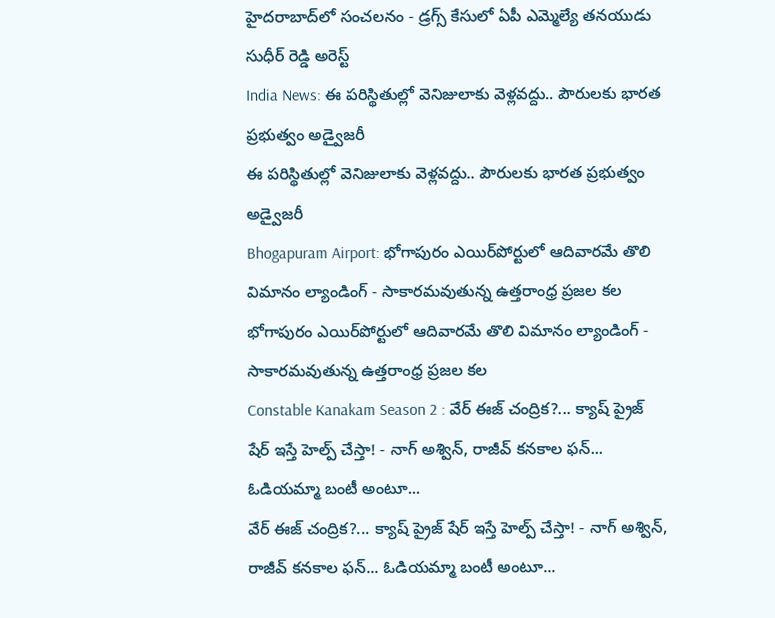హైదరాబాద్‌లో సంచలనం - డ్రగ్స్ కేసులో ఏపీ ఎమ్మెల్యే తనయుడు సుధీర్ రెడ్డి అరెస్ట్
India News: ఈ పరిస్థితుల్లో వెనిజులాకు వెళ్లవద్దు.. పౌరులకు భారత ప్రభుత్వం అడ్వైజరీ
ఈ పరిస్థితుల్లో వెనిజులాకు వెళ్లవద్దు.. పౌరులకు భారత ప్రభుత్వం అడ్వైజరీ
Bhogapuram Airport: భోగాపురం ఎయిర్‌పోర్టులో ఆదివారమే తొలి విమానం ల్యాండింగ్ - సాకారమవుతున్న ఉత్తరాంధ్ర ప్రజల కల
భోగాపురం ఎయిర్‌పోర్టులో ఆదివారమే తొలి విమానం ల్యాండింగ్ - సాకారమవుతున్న ఉత్తరాంధ్ర ప్రజల కల
Constable Kanakam Season 2 : వేర్ ఈజ్ చంద్రిక?... క్యాష్ ప్రైజ్ షేర్ ఇస్తే హెల్ప్ చేస్తా! - నాగ్ అశ్విన్, రాజీవ్ కనకాల ఫన్... ఓడియమ్మా బంటీ అంటూ...
వేర్ ఈజ్ చంద్రిక?... క్యాష్ ప్రైజ్ షేర్ ఇస్తే హెల్ప్ చేస్తా! - నాగ్ అశ్విన్, రాజీవ్ కనకాల ఫన్... ఓడియమ్మా బంటీ అంటూ...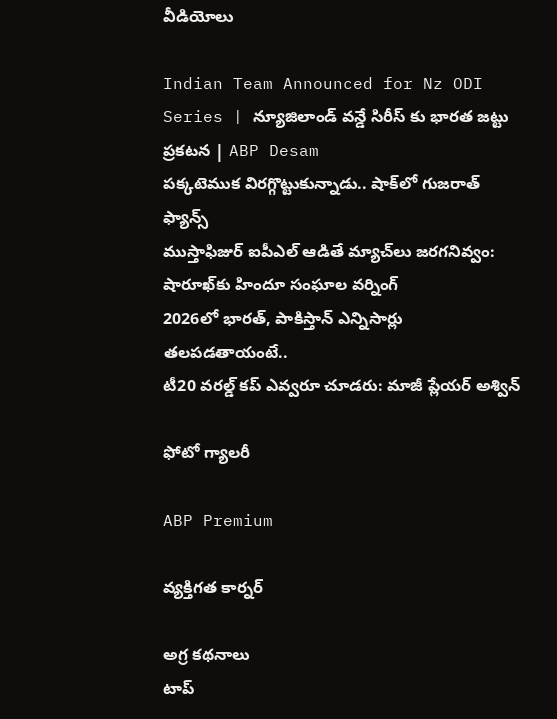వీడియోలు

Indian Team Announced for Nz ODI Series | న్యూజిలాండ్ వన్డే సిరీస్ కు భారత జట్టు ప్రకటన | ABP Desam
పక్కటెముక విరగ్గొట్టుకున్నాడు.. షాక్‌లో గుజరాత్ ఫ్యాన్స్
ముస్తాఫిజుర్‌ ఐపీఎల్ ఆడితే మ్యాచ్‌లు జరగనివ్వం: షారూఖ్‌కు హిందూ సంఘాల వర్నింగ్
2026లో భారత్, పాకిస్తాన్ ఎన్నిసార్లు తలపడతాయంటే..
టీ20 వరల్డ్ కప్ ఎవ్వరూ చూడరు: మాజీ ప్లేయర్ అశ్విన్

ఫోటో గ్యాలరీ

ABP Premium

వ్యక్తిగత కార్నర్

అగ్ర కథనాలు
టాప్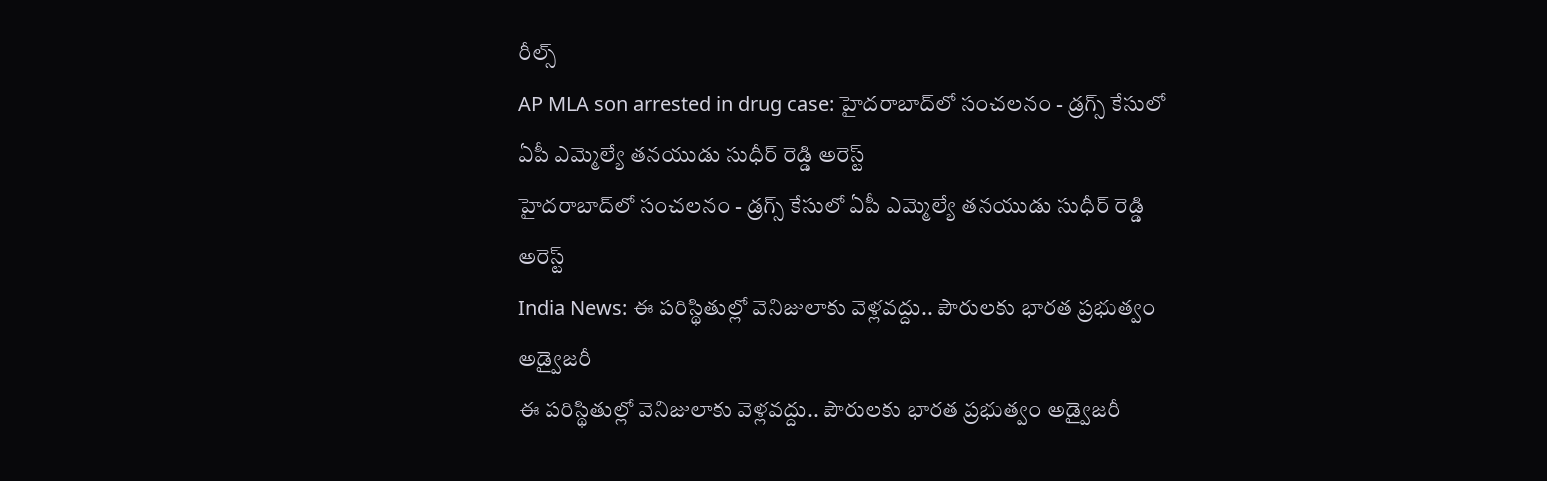రీల్స్
AP MLA son arrested in drug case: హైదరాబాద్‌లో సంచలనం - డ్రగ్స్ కేసులో ఏపీ ఎమ్మెల్యే తనయుడు సుధీర్ రెడ్డి అరెస్ట్
హైదరాబాద్‌లో సంచలనం - డ్రగ్స్ కేసులో ఏపీ ఎమ్మెల్యే తనయుడు సుధీర్ రెడ్డి అరెస్ట్
India News: ఈ పరిస్థితుల్లో వెనిజులాకు వెళ్లవద్దు.. పౌరులకు భారత ప్రభుత్వం అడ్వైజరీ
ఈ పరిస్థితుల్లో వెనిజులాకు వెళ్లవద్దు.. పౌరులకు భారత ప్రభుత్వం అడ్వైజరీ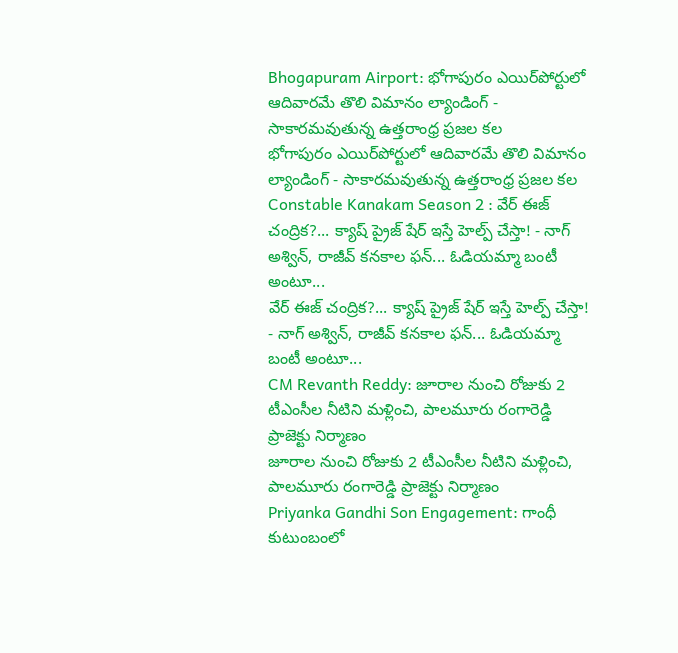Bhogapuram Airport: భోగాపురం ఎయిర్‌పోర్టులో ఆదివారమే తొలి విమానం ల్యాండింగ్ - సాకారమవుతున్న ఉత్తరాంధ్ర ప్రజల కల
భోగాపురం ఎయిర్‌పోర్టులో ఆదివారమే తొలి విమానం ల్యాండింగ్ - సాకారమవుతున్న ఉత్తరాంధ్ర ప్రజల కల
Constable Kanakam Season 2 : వేర్ ఈజ్ చంద్రిక?... క్యాష్ ప్రైజ్ షేర్ ఇస్తే హెల్ప్ చేస్తా! - నాగ్ అశ్విన్, రాజీవ్ కనకాల ఫన్... ఓడియమ్మా బంటీ అంటూ...
వేర్ ఈజ్ చంద్రిక?... క్యాష్ ప్రైజ్ షేర్ ఇస్తే హెల్ప్ చేస్తా! - నాగ్ అశ్విన్, రాజీవ్ కనకాల ఫన్... ఓడియమ్మా బంటీ అంటూ...
CM Revanth Reddy: జూరాల నుంచి రోజుకు 2 టీఎంసీల నీటిని మళ్లించి, పాలమూరు రంగారెడ్డి ప్రాజెక్టు నిర్మాణం
జూరాల నుంచి రోజుకు 2 టీఎంసీల నీటిని మళ్లించి, పాలమూరు రంగారెడ్డి ప్రాజెక్టు నిర్మాణం
Priyanka Gandhi Son Engagement: గాంధీ కుటుంబంలో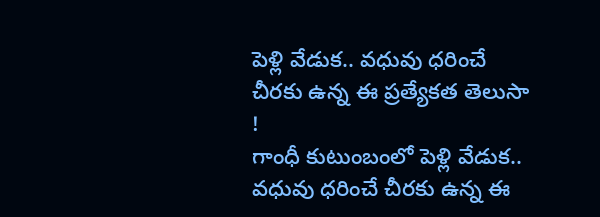పెళ్లి వేడుక.. వధువు ధరించే చీరకు ఉన్న ఈ ప్రత్యేకత తెలుసా !
గాంధీ కుటుంబంలో పెళ్లి వేడుక.. వధువు ధరించే చీరకు ఉన్న ఈ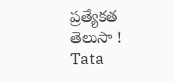ప్రత్యేకత తెలుసా !
Tata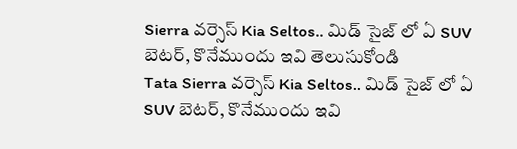Sierra వర్సెస్ Kia Seltos.. మిడ్ సైజ్ లో ఏ SUV బెటర్, కొనేముందు ఇవి తెలుసుకోండి
Tata Sierra వర్సెస్ Kia Seltos.. మిడ్ సైజ్ లో ఏ SUV బెటర్, కొనేముందు ఇవి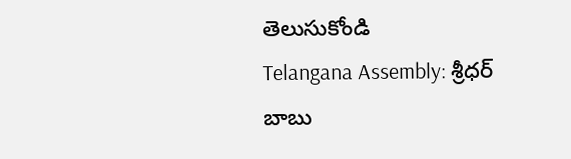తెలుసుకోండి
Telangana Assembly: శ్రీధర్ బాబు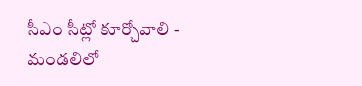సీఎం సీట్లో కూర్చోవాలి - మండలిలో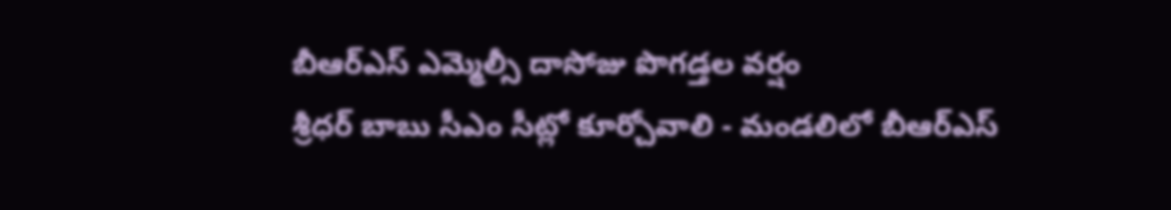బీఆర్ఎస్ ఎమ్మెల్సీ దాసోజు పొగడ్తల వర్షం
శ్రీధర్ బాబు సీఎం సీట్లో కూర్చోవాలి - మండలిలో బీఆర్ఎస్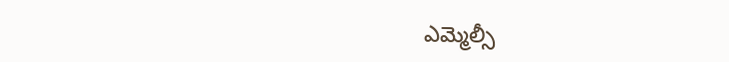ఎమ్మెల్సీ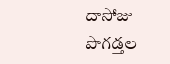దాసోజు పొగడ్తల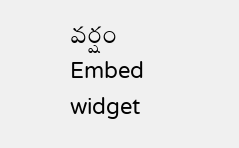వర్షం
Embed widget